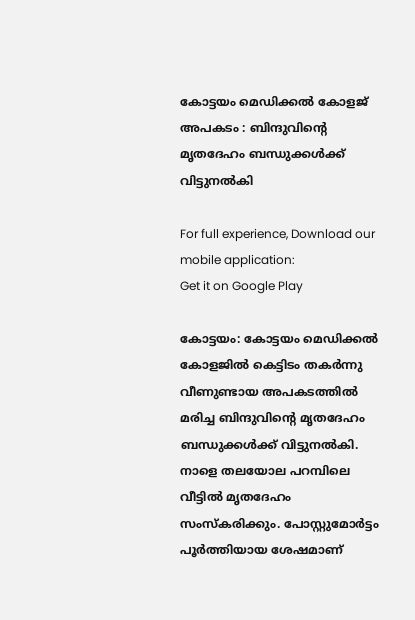കോട്ടയം മെഡിക്കല്‍ കോളജ് അപകടം : ബിന്ദുവിന്റെ മൃതദേഹം ബന്ധുക്കള്‍ക്ക് വിട്ടുനല്‍കി

For full experience, Download our mobile application:
Get it on Google Play

കോട്ടയം: കോട്ടയം മെഡിക്കല്‍ കോളജില്‍ കെട്ടിടം തകര്‍ന്നു വീണുണ്ടായ അപകടത്തില്‍ മരിച്ച ബിന്ദുവിന്റെ മൃതദേഹം ബന്ധുക്കള്‍ക്ക് വിട്ടുനല്‍കി. നാളെ തലയോല പറമ്പിലെ വീട്ടില്‍ മൃതദേഹം സംസ്‌കരിക്കും. പോസ്റ്റുമോര്‍ട്ടം പൂര്‍ത്തിയായ ശേഷമാണ്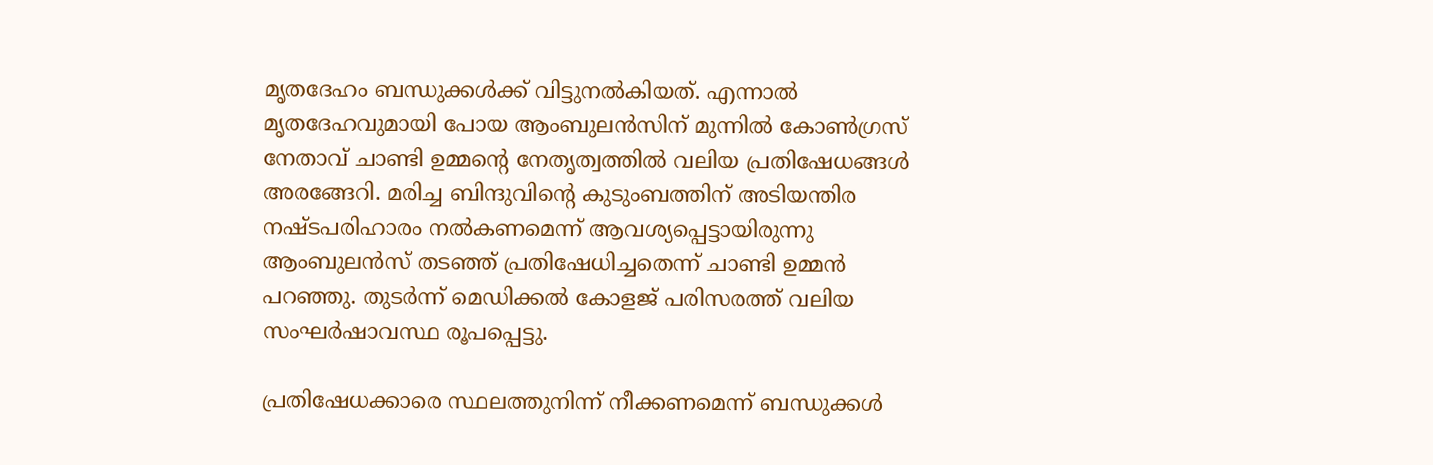മൃതദേഹം ബന്ധുക്കള്‍ക്ക് വിട്ടുനല്‍കിയത്. എന്നാല്‍ മൃതദേഹവുമായി പോയ ആംബുലന്‍സിന് മുന്നില്‍ കോണ്‍ഗ്രസ് നേതാവ് ചാണ്ടി ഉമ്മന്റെ നേതൃത്വത്തില്‍ വലിയ പ്രതിഷേധങ്ങള്‍ അരങ്ങേറി. മരിച്ച ബിന്ദുവിന്റെ കുടുംബത്തിന് അടിയന്തിര നഷ്ടപരിഹാരം നല്‍കണമെന്ന് ആവശ്യപ്പെട്ടായിരുന്നു ആംബുലന്‍സ് തടഞ്ഞ് പ്രതിഷേധിച്ചതെന്ന് ചാണ്ടി ഉമ്മന്‍ പറഞ്ഞു. തുടര്‍ന്ന് മെഡിക്കല്‍ കോളജ് പരിസരത്ത് വലിയ സംഘര്‍ഷാവസ്ഥ രൂപപ്പെട്ടു.

പ്രതിഷേധക്കാരെ സ്ഥലത്തുനിന്ന് നീക്കണമെന്ന് ബന്ധുക്കള്‍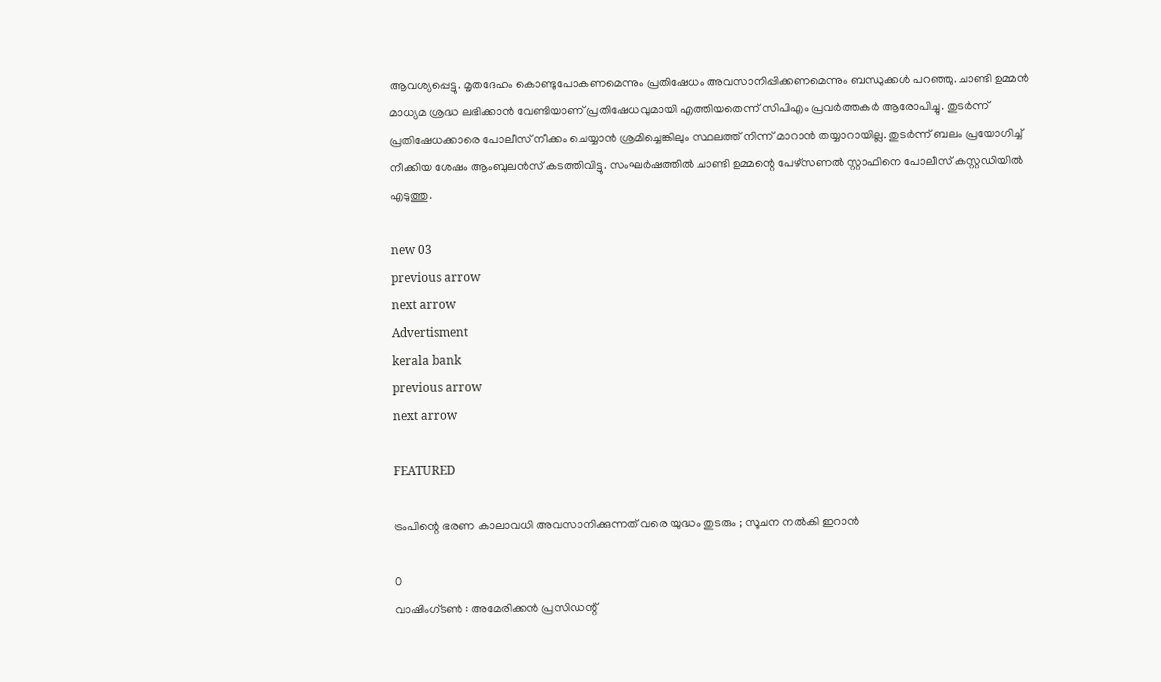ആവശ്യപ്പെട്ടു. മൃതദേഹം കൊണ്ടുപോകണമെന്നും പ്രതിഷേധം അവസാനിപ്പിക്കണമെന്നും ബന്ധുക്കള്‍ പറഞ്ഞു. ചാണ്ടി ഉമ്മന്‍ മാധ്യമ ശ്രദ്ധ ലഭിക്കാന്‍ വേണ്ടിയാണ് പ്രതിഷേധവുമായി എത്തിയതെന്ന് സിപിഎം പ്രവര്‍ത്തകര്‍ ആരോപിച്ചു. തുടര്‍ന്ന് പ്രതിഷേധക്കാരെ പോലീസ് നീക്കം ചെയ്യാന്‍ ശ്രമിച്ചെങ്കിലും സ്ഥലത്ത് നിന്ന് മാറാന്‍ തയ്യാറായില്ല. തുടര്‍ന്ന് ബലം പ്രയോഗിച്ച് നീക്കിയ ശേഷം ആംബുലന്‍സ് കടത്തിവിട്ടു. സംഘര്‍ഷത്തില്‍ ചാണ്ടി ഉമ്മന്റെ പേഴ്‌സണല്‍ സ്റ്റാഫിനെ പോലീസ് കസ്റ്റഡിയില്‍ എടുത്തു.

new 03
previous arrow
next arrow
Advertisment
kerala bank
previous arrow
next arrow

FEATURED

ട്രംപിന്റെ ഭരണ കാലാവധി അവസാനിക്കുന്നത് വരെ യുദ്ധം തുടരും ; സൂചന നല്‍കി ഇറാന്‍

0
വാഷിംഗ്‌ടൺ : അമേരിക്കന്‍ പ്രസിഡന്റ്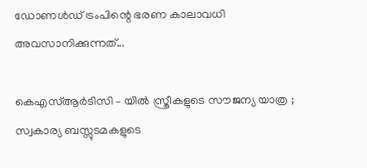ഡോണള്‍ഡ് ട്രംപിന്റെ ഭരണ കാലാവധി അവസാനിക്കുന്നത്...

കെഎസ്ആർടിസി – യിൽ സ്ത്രീകളുടെ സൗജന്യ യാത്ര ; സ്വകാര്യ ബസ്സുടമകളുടെ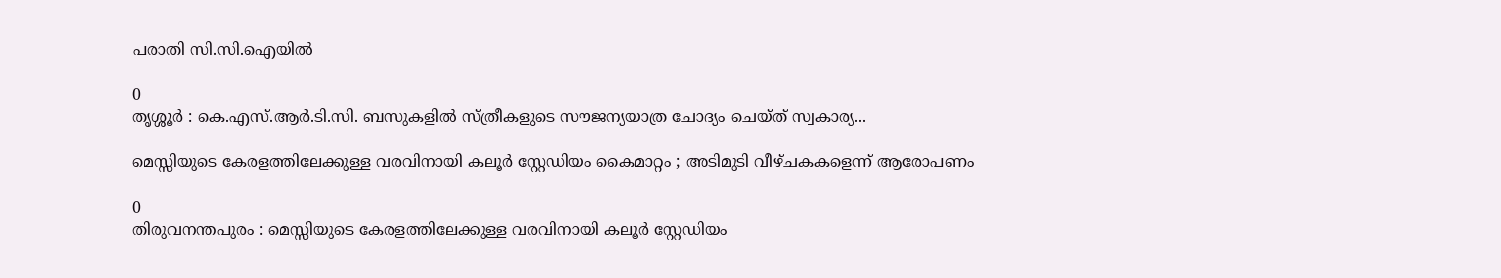പരാതി സി.സി.ഐയിൽ

0
തൃശ്ശൂർ : കെ.എസ്.ആർ.ടി.സി. ബസുകളിൽ സ്ത്രീകളുടെ സൗജന്യയാത്ര ചോദ്യം ചെയ്ത് സ്വകാര്യ...

മെസ്സിയുടെ കേരളത്തിലേക്കുള്ള വരവിനായി കലൂർ സ്റ്റേഡിയം കൈമാറ്റം ; അടിമുടി വീഴ്ചകകളെന്ന് ആരോപണം

0
തിരുവനന്തപുരം : മെസ്സിയുടെ കേരളത്തിലേക്കുള്ള വരവിനായി കലൂർ സ്റ്റേഡിയം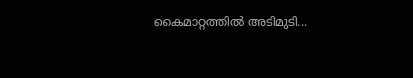കൈമാറ്റത്തിൽ അടിമുടി...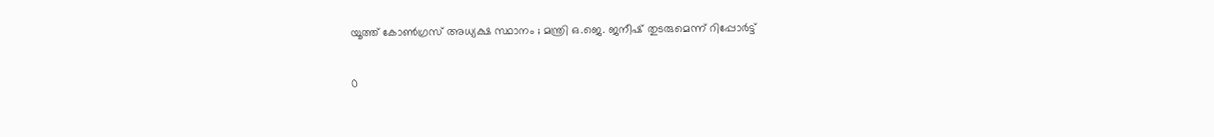യൂത്ത് കോൺഗ്രസ് അധ്യക്ഷ സ്ഥാനം ; മന്ത്രി ഒ.ജെ. ജനീഷ് തുടരുമെന്ന് റിപ്പോർട്ട്

0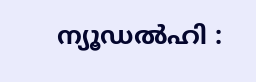ന്യൂഡൽഹി :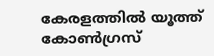കേരളത്തിൽ യൂത്ത് കോൺഗ്രസ്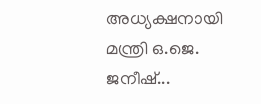അധ്യക്ഷനായി മന്ത്രി ഒ.ജെ. ജനീഷ്...